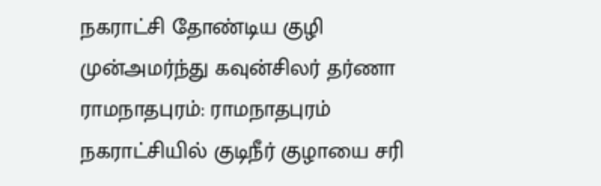நகராட்சி தோண்டிய குழி முன்அமர்ந்து கவுன்சிலர் தர்ணா
ராமநாதபுரம்: ராமநாதபுரம் நகராட்சியில் குடிநீர் குழாயை சரி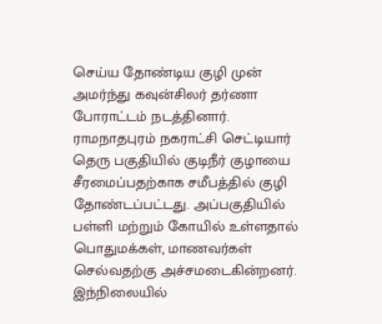செய்ய தோண்டிய குழி முன் அமர்ந்து கவுன்சிலர் தர்ணா போராட்டம் நடத்தினார்.
ராமநாதபுரம் நகராட்சி செட்டியார் தெரு பகுதியில் குடிநீர் குழாயை சீரமைப்பதற்காக சமீபத்தில் குழி தோண்டப்பட்டது. அப்பகுதியில் பள்ளி மற்றும் கோயில் உள்ளதால் பொதுமக்கள், மாணவர்கள் செல்வதற்கு அச்சமடைகின்றனர். இந்நிலையில்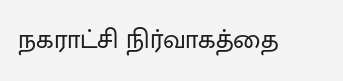நகராட்சி நிர்வாகத்தை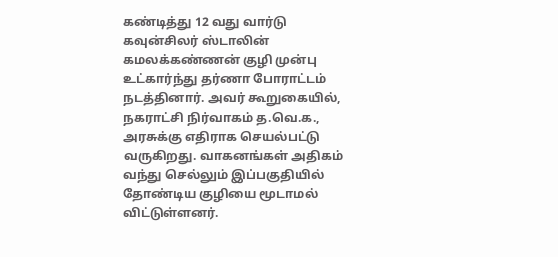கண்டித்து 12 வது வார்டு கவுன்சிலர் ஸ்டாலின் கமலக்கண்ணன் குழி முன்பு உட்கார்ந்து தர்ணா போராட்டம் நடத்தினார். அவர் கூறுகையில், நகராட்சி நிர்வாகம் த.வெ.க., அரசுக்கு எதிராக செயல்பட்டு வருகிறது. வாகனங்கள் அதிகம் வந்து செல்லும் இப்பகுதியில் தோண்டிய குழியை மூடாமல் விட்டுள்ளனர்.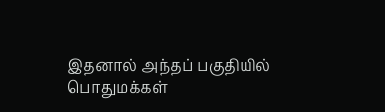இதனால் அந்தப் பகுதியில் பொதுமக்கள்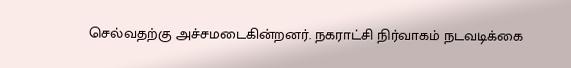செல்வதற்கு அச்சமடைகின்றனர். நகராட்சி நிர்வாகம் நடவடிக்கை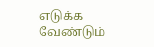எடுக்க வேண்டும்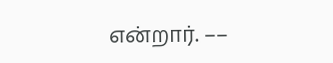என்றார். ––